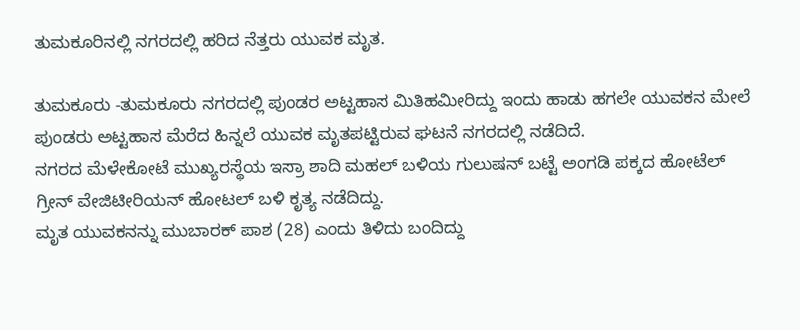ತುಮಕೂರಿನಲ್ಲಿ ನಗರದಲ್ಲಿ ಹರಿದ ನೆತ್ತರು ಯುವಕ ಮೃತ.

ತುಮಕೂರು -ತುಮಕೂರು ನಗರದಲ್ಲಿ ಪುಂಡರ ಅಟ್ಟಹಾಸ ಮಿತಿಹಮೀರಿದ್ದು ಇಂದು ಹಾಡು ಹಗಲೇ ಯುವಕನ ಮೇಲೆ ಪುಂಡರು ಅಟ್ಟಹಾಸ ಮೆರೆದ ಹಿನ್ನಲೆ ಯುವಕ ಮೃತಪಟ್ಟಿರುವ ಘಟನೆ ನಗರದಲ್ಲಿ ನಡೆದಿದೆ.
ನಗರದ ಮೆಳೇಕೋಟೆ ಮುಖ್ಯರಸ್ಥೆಯ ಇಸ್ರಾ ಶಾದಿ ಮಹಲ್ ಬಳಿಯ ಗುಲುಷನ್ ಬಟ್ಟೆ ಅಂಗಡಿ ಪಕ್ಕದ ಹೋಟೆಲ್ ಗ್ರೀನ್ ವೇಜಿಟೀರಿಯನ್ ಹೋಟಲ್ ಬಳಿ ಕೃತ್ಯ ನಡೆದಿದ್ದು.
ಮೃತ ಯುವಕನನ್ನು ಮುಬಾರಕ್ ಪಾಶ (28) ಎಂದು ತಿಳಿದು ಬಂದಿದ್ದು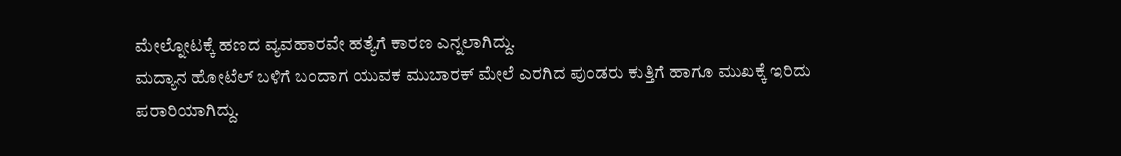ಮೇಲ್ನೋಟಕ್ಕೆ ಹಣದ ವ್ಯವಹಾರವೇ ಹತ್ಯೆಗೆ ಕಾರಣ ಎನ್ನಲಾಗಿದ್ದು.
ಮದ್ಯಾನ ಹೋಟೆಲ್ ಬಳಿಗೆ ಬಂದಾಗ ಯುವಕ ಮುಬಾರಕ್ ಮೇಲೆ ಎರಗಿದ ಪುಂಡರು ಕುತ್ತಿಗೆ ಹಾಗೂ ಮುಖಕ್ಕೆ ಇರಿದು ಪರಾರಿಯಾಗಿದ್ದು.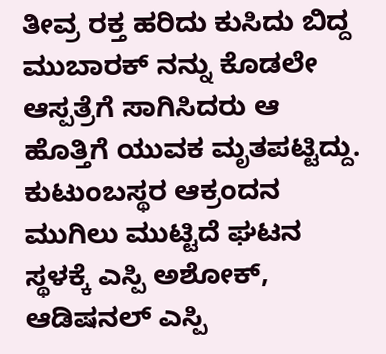ತೀವ್ರ ರಕ್ತ ಹರಿದು ಕುಸಿದು ಬಿದ್ದ ಮುಬಾರಕ್ ನನ್ನು ಕೊಡಲೇ ಆಸ್ಪತ್ರೆಗೆ ಸಾಗಿಸಿದರು ಆ ಹೊತ್ತಿಗೆ ಯುವಕ ಮೃತಪಟ್ಟಿದ್ದು.
ಕುಟುಂಬಸ್ಥರ ಆಕ್ರಂದನ ಮುಗಿಲು ಮುಟ್ಟಿದೆ ಘಟನ ಸ್ಥಳಕ್ಕೆ ಎಸ್ಪಿ ಅಶೋಕ್, ಆಡಿಷನಲ್ ಎಸ್ಪಿ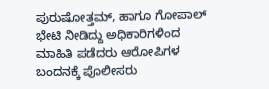ಪುರುಷೋತ್ತಮ್, ಹಾಗೂ ಗೋಪಾಲ್ ಭೇಟಿ ನೀಡಿದ್ದು ಅಧಿಕಾರಿಗಳಿಂದ ಮಾಹಿತಿ ಪಡೆದರು ಆರೋಪಿಗಳ ಬಂದನಕ್ಕೆ ಪೊಲೀಸರು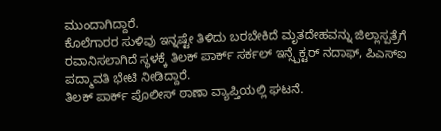ಮುಂದಾಗಿದ್ದಾರೆ.
ಕೊಲೆಗಾರರ ಸುಳಿವು ಇನ್ನಷ್ಟೇ ತಿಳಿದು ಬರಬೇಕಿದೆ ಮೃತದೇಹವನ್ನು ಜಿಲ್ಲಾಸ್ಪತ್ರೆಗೆ ರವಾನಿಸಲಾಗಿದೆ ಸ್ಥಳಕ್ಕೆ ತಿಲಕ್ ಪಾರ್ಕ್ ಸರ್ಕಲ್ ಇನ್ಸ್ಪೆಕ್ಟರ್ ನದಾಫ್, ಪಿಎಸ್ಐ ಪದ್ಮಾವತಿ ಭೇಟಿ ನೀಡಿದ್ದಾರೆ.
ತಿಲಕ್ ಪಾರ್ಕ್ ಪೊಲೀಸ್ ಠಾಣಾ ವ್ಯಾಪ್ತಿಯಲ್ಲಿ ಘಟನೆ.